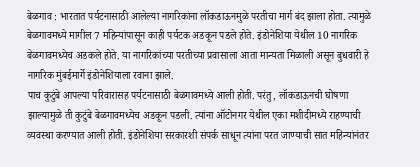बेळगाव : भारतात पर्यटनासाठी आलेल्या नागरिकांना लॉकडाऊनमुळे परतीचा मार्ग बंद झाला होता. त्यामुळे बेळगावमध्ये मागील 7 महिन्यांपासून काही पर्यटक अडकून पडले होते. इंडोनेशिया येथील 10 नागरिक बेळगावमध्येच अडकले होते. या नागरिकांच्या परतीच्या प्रवासाला आता मान्यता मिळाली असून बुधवारी हे नागरिक मुंबईमार्गे इंडोनेशियाला रवाना झाले.
पाच कुटुंबे आपल्या परिवारासह पर्यटनासाठी बेळगावमध्ये आली होती. परंतु, लॉकडाऊनची घोषणा झाल्यामुळे ती कुटुंबे बेळगावमध्येच अडकून पडली. त्यांना ऑटोनगर येथील एका मशीदीमध्ये राहण्याची व्यवस्था करण्यात आली होती. इंडोनेशिया सरकारशी संपर्क साधून त्यांना परत जाण्याची सात महिन्यांनंतर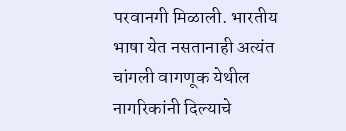परवानगी मिळाली. भारतीय भाषा येत नसतानाही अत्यंत चांगली वागणूक येथील नागरिकांनी दिल्याचे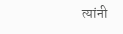त्यांनी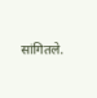सांगितले.